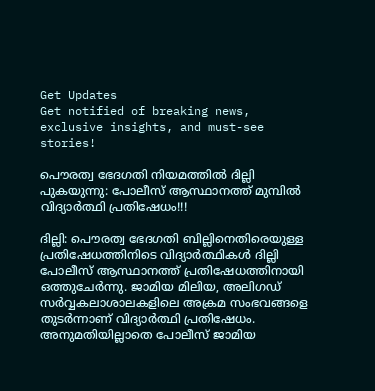Get Updates
Get notified of breaking news, exclusive insights, and must-see stories!

പൌരത്വ ഭേദഗതി നിയമത്തിൽ ദില്ലി പുകയുന്നു: പോലീസ് ആസ്ഥാനത്ത് മുമ്പിൽ വിദ്യാർത്ഥി പ്രതിഷേധം!!!

ദില്ലി: പൌരത്വ ഭേദഗതി ബില്ലിനെതിരെയുള്ള പ്രതിഷേധത്തിനിടെ വിദ്യാർത്ഥികൾ ദില്ലി പോലീസ് ആസ്ഥാനത്ത് പ്രതിഷേധത്തിനായി ഒത്തുചേർന്നു. ജാമിയ മിലിയ, അലിഗഡ് സർവ്വകലാശാലകളിലെ അക്രമ സംഭവങ്ങളെ തുടർന്നാണ് വിദ്യാർത്ഥി പ്രതിഷേധം. അനുമതിയില്ലാതെ പോലീസ് ജാമിയ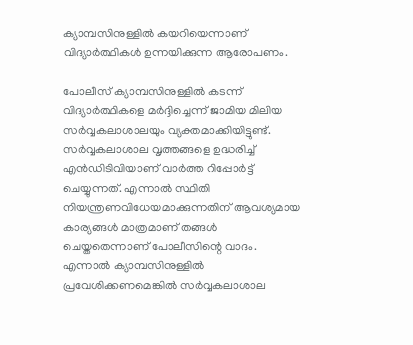ക്യാമ്പസിനുള്ളിൽ കയറിയെന്നാണ് വിദ്യാർത്ഥികൾ ഉന്നയിക്കുന്ന ആരോപണം.

പോലീസ് ക്യാമ്പസിനുള്ളിൽ കടന്ന് വിദ്യാർത്ഥികളെ മർദ്ദിച്ചെന്ന് ജാമിയ മിലിയ സർവ്വകലാശാലയും വ്യക്തമാക്കിയിട്ടുണ്ട്. സർവ്വകലാശാല വൃത്തങ്ങളെ ഉദ്ധരിച്ച് എൻഡിടിവിയാണ് വാർത്ത റിപ്പോർട്ട് ചെയ്യുന്നത്. എന്നാൽ സ്ഥിതി നിയന്ത്രണവിധേയമാക്കുന്നതിന് ആവശ്യമായ കാര്യങ്ങൾ മാത്രമാണ് തങ്ങൾ ചെയ്തതെന്നാണ് പോലീസിന്റെ വാദം. എന്നാൽ ക്യാമ്പസിനുള്ളിൽ പ്രവേശിക്കണമെങ്കിൽ സർവ്വകലാശാല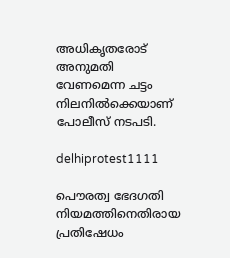അധികൃതരോട് അനുമതി വേണമെന്ന ചട്ടം നിലനിൽക്കെയാണ് പോലീസ് നടപടി.

delhiprotest1111

പൌരത്വ ഭേദഗതി നിയമത്തിനെതിരായ പ്രതിഷേധം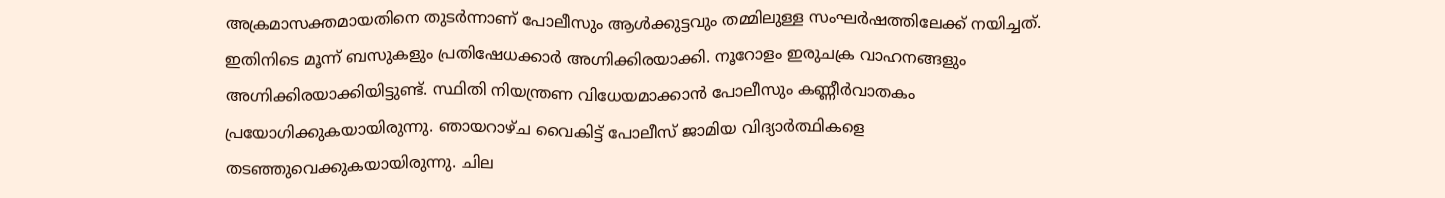അക്രമാസക്തമായതിനെ തുടർന്നാണ് പോലീസും ആൾക്കുട്ടവും തമ്മിലുള്ള സംഘർഷത്തിലേക്ക് നയിച്ചത്. ഇതിനിടെ മൂന്ന് ബസുകളും പ്രതിഷേധക്കാർ അഗ്നിക്കിരയാക്കി. നൂറോളം ഇരുചക്ര വാഹനങ്ങളും അഗ്നിക്കിരയാക്കിയിട്ടുണ്ട്. സ്ഥിതി നിയന്ത്രണ വിധേയമാക്കാൻ പോലീസും കണ്ണീർവാതകം പ്രയോഗിക്കുകയായിരുന്നു. ഞായറാഴ്ച വൈകിട്ട് പോലീസ് ജാമിയ വിദ്യാർത്ഥികളെ തടഞ്ഞുവെക്കുകയായിരുന്നു. ചില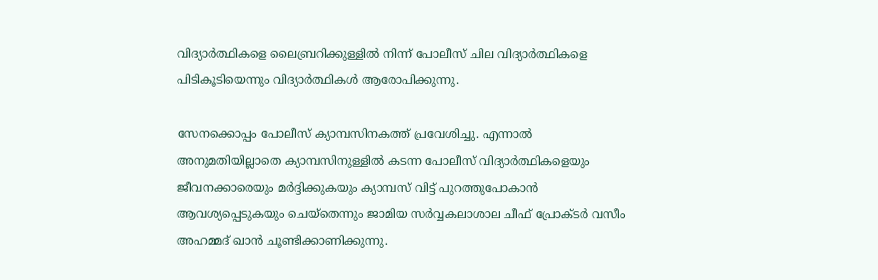വിദ്യാർത്ഥികളെ ലൈബ്രറിക്കുള്ളിൽ നിന്ന് പോലീസ് ചില വിദ്യാർത്ഥികളെ പിടികൂടിയെന്നും വിദ്യാർത്ഥികൾ ആരോപിക്കുന്നു.

സേനക്കൊപ്പം പോലീസ് ക്യാമ്പസിനകത്ത് പ്രവേശിച്ചു. എന്നാൽ അനുമതിയില്ലാതെ ക്യാമ്പസിനുള്ളിൽ കടന്ന പോലീസ് വിദ്യാർത്ഥികളെയും ജീവനക്കാരെയും മർദ്ദിക്കുകയും ക്യാമ്പസ് വിട്ട് പുറത്തുപോകാൻ ആവശ്യപ്പെടുകയും ചെയ്തെന്നും ജാമിയ സർവ്വകലാശാല ചീഫ് പ്രോക്ടർ വസീം അഹമ്മദ് ഖാൻ ചൂണ്ടിക്കാണിക്കുന്നു.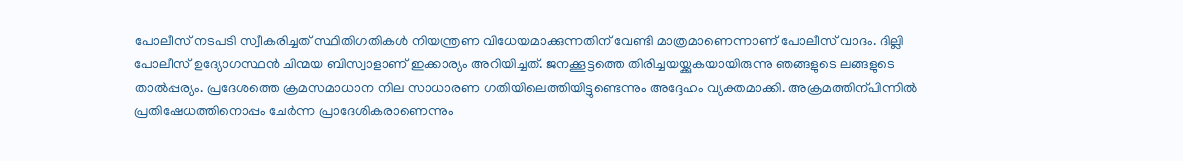പോലീസ് നടപടി സ്വീകരിച്ചത് സ്ഥിതിഗതികൾ നിയന്ത്രണ വിധേയമാക്കുന്നതിന് വേണ്ടി മാത്രമാണെന്നാണ് പോലീസ് വാദം. ദില്ലി പോലീസ് ഉദ്യോഗസ്ഥൻ ചിന്മയ ബിസ്വാളാണ് ഇക്കാര്യം അറിയിച്ചത്. ജനക്കൂട്ടത്തെ തിരിച്ചയയ്ക്കുകയായിരുന്നു ഞങ്ങളുടെ ലങ്ങളുടെ താൽപ്പര്യം. പ്രദേശത്തെ ക്രമസമാധാന നില സാധാരണ ഗതിയിലെത്തിയിട്ടുണ്ടെന്നും അദ്ദേഹം വ്യക്തമാക്കി. അക്രമത്തിന്പിന്നിൽ പ്രതിഷേധത്തിനൊപ്പം ചേർന്ന പ്രാദേശികരാണെന്നും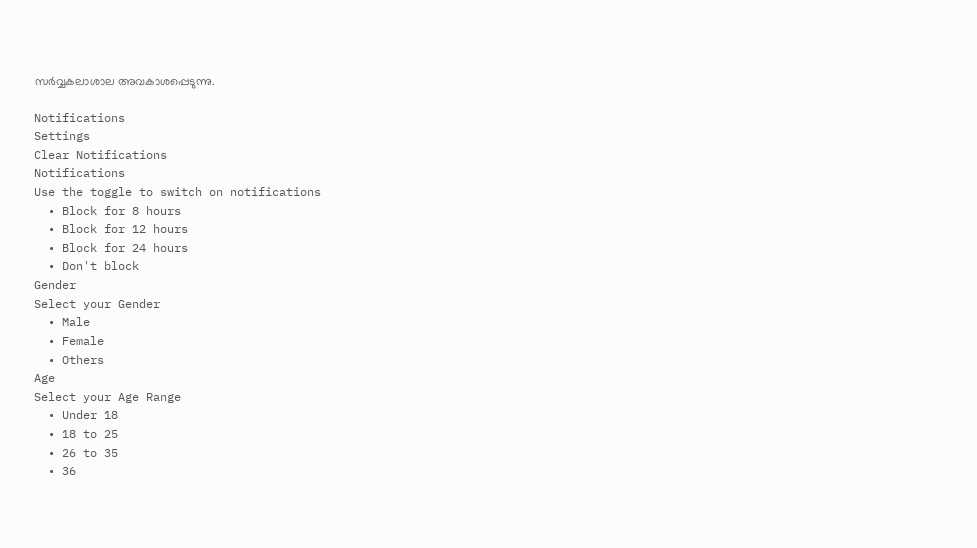സർവ്വകലാശാല അവകാശപ്പെടുന്നു.

Notifications
Settings
Clear Notifications
Notifications
Use the toggle to switch on notifications
  • Block for 8 hours
  • Block for 12 hours
  • Block for 24 hours
  • Don't block
Gender
Select your Gender
  • Male
  • Female
  • Others
Age
Select your Age Range
  • Under 18
  • 18 to 25
  • 26 to 35
  • 36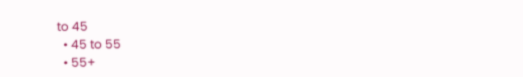to 45
  • 45 to 55
  • 55+